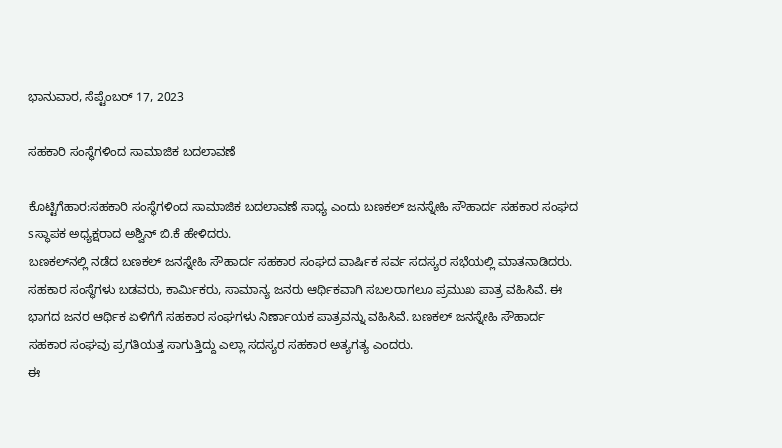ಭಾನುವಾರ, ಸೆಪ್ಟೆಂಬರ್ 17, 2023

ಸಹಕಾರಿ ಸಂಸ್ಥೆಗಳಿಂದ ಸಾಮಾಜಿಕ ಬದಲಾವಣೆ

ಕೊಟ್ಟಿಗೆಹಾರ:ಸಹಕಾರಿ ಸಂಸ್ಥೆಗಳಿಂದ ಸಾಮಾಜಿಕ ಬದಲಾವಣೆ ಸಾಧ್ಯ ಎಂದು ಬಣಕಲ್ ಜನಸ್ನೇಹಿ ಸೌಹಾರ್ದ ಸಹಕಾರ ಸಂಘದ sಸ್ಥಾಪಕ ಅಧ್ಯಕ್ಷರಾದ ಅಶ್ವಿನ್ ಬಿ.ಕೆ ಹೇಳಿದರು.
ಬಣಕಲ್‌ನಲ್ಲಿ ನಡೆದ ಬಣಕಲ್ ಜನಸ್ನೇಹಿ ಸೌಹಾರ್ದ ಸಹಕಾರ ಸಂಘದ ವಾರ್ಷಿಕ ಸರ್ವ ಸದಸ್ಯರ ಸಭೆಯಲ್ಲಿ ಮಾತನಾಡಿದರು.
ಸಹಕಾರ ಸಂಸ್ಥೆಗಳು ಬಡವರು, ಕಾರ್ಮಿಕರು, ಸಾಮಾನ್ಯ ಜನರು ಆರ್ಥಿಕವಾಗಿ ಸಬಲರಾಗಲೂ ಪ್ರಮುಖ ಪಾತ್ರ ವಹಿಸಿವೆ. ಈ ಭಾಗದ ಜನರ ಆರ್ಥಿಕ ಏಳಿಗೆಗೆ ಸಹಕಾರ ಸಂಘಗಳು ನಿರ್ಣಾಯಕ ಪಾತ್ರವನ್ನು ವಹಿಸಿವೆ. ಬಣಕಲ್ ಜನಸ್ನೇಹಿ ಸೌಹಾರ್ದ ಸಹಕಾರ ಸಂಘವು ಪ್ರಗತಿಯತ್ತ ಸಾಗುತ್ತಿದ್ದು ಎಲ್ಲಾ ಸದಸ್ಯರ ಸಹಕಾರ ಅತ್ಯಗತ್ಯ ಎಂದರು.
ಈ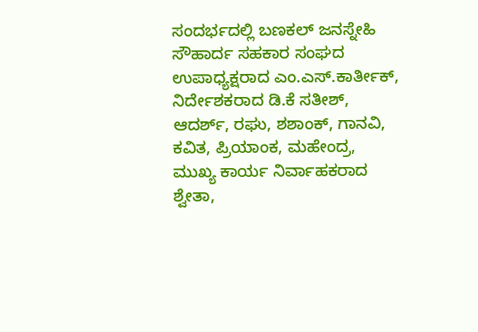ಸಂದರ್ಭದಲ್ಲಿ ಬಣಕಲ್ ಜನಸ್ನೇಹಿ ಸೌಹಾರ್ದ ಸಹಕಾರ ಸಂಘದ ಉಪಾಧ್ಯಕ್ಷರಾದ ಎಂ.ಎಸ್.ಕಾರ್ತೀಕ್, ನಿರ್ದೇಶಕರಾದ ಡಿ.ಕೆ ಸತೀಶ್, ಆದರ್ಶ್, ರಘು, ಶಶಾಂಕ್, ಗಾನವಿ, ಕವಿತ, ಪ್ರಿಯಾಂಕ, ಮಹೇಂದ್ರ, ಮುಖ್ಯ ಕಾರ್ಯ ನಿರ್ವಾಹಕರಾದ ಶ್ವೇತಾ,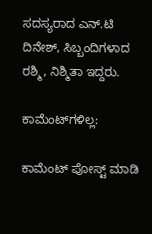ಸದಸ್ಯರಾದ ಎನ್.ಟಿ ದಿನೇಶ್, ಸಿಬ್ಬಂದಿಗಳಾದ ರಶ್ಮಿ, ನಿಶ್ಮಿತಾ ಇದ್ದರು.

ಕಾಮೆಂಟ್‌ಗಳಿಲ್ಲ:

ಕಾಮೆಂಟ್‌‌ ಪೋಸ್ಟ್‌ ಮಾಡಿ